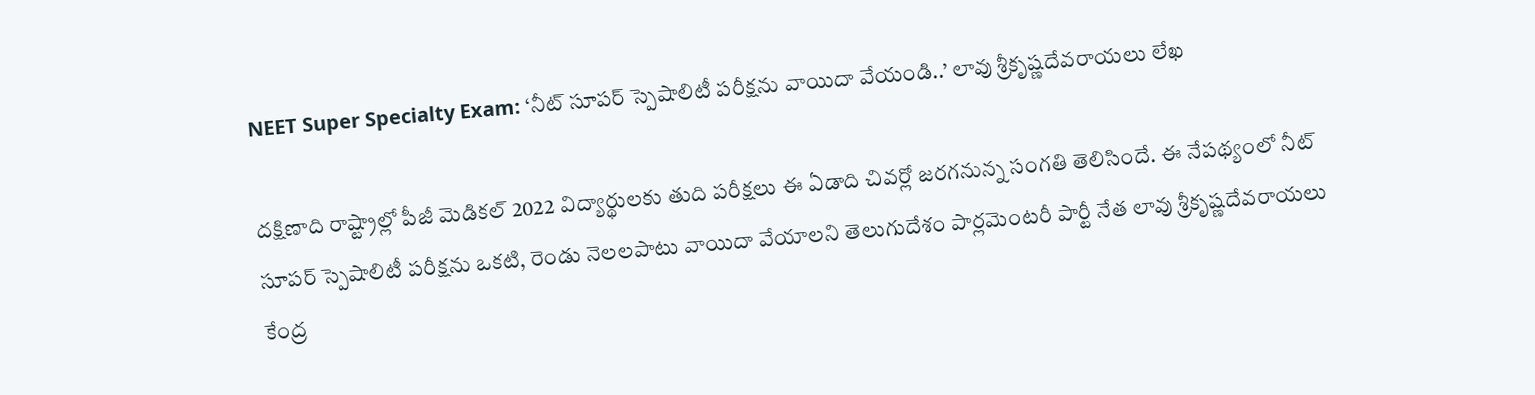NEET Super Specialty Exam: ‘నీట్‌ సూపర్‌ స్పెషాలిటీ పరీక్షను వాయిదా వేయండి..’ లావు శ్రీకృష్ణదేవరాయలు లేఖ

దక్షిణాది రాష్ట్రాల్లో పీజీ మెడికల్ 2022 విద్యార్థులకు తుది పరీక్షలు ఈ ఏడాది చివర్లో జరగనున్న సంగతి తెలిసిందే. ఈ నేపథ్యంలో నీట్‌ సూపర్‌ స్పెషాలిటీ పరీక్షను ఒకటి, రెండు నెలలపాటు వాయిదా వేయాలని తెలుగుదేశం పార్లమెంటరీ పార్టీ నేత లావు శ్రీకృష్ణదేవరాయలు కేంద్ర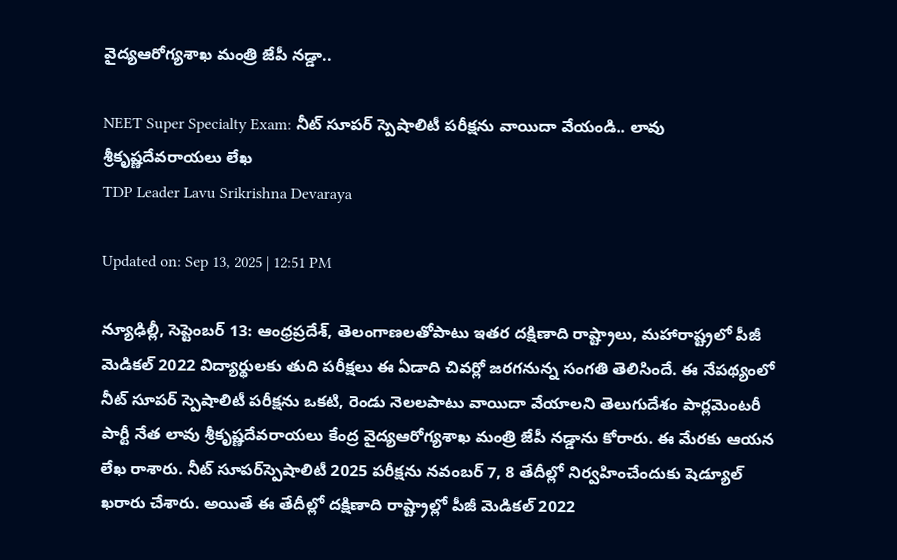వైద్యఆరోగ్యశాఖ మంత్రి జేపీ నడ్డా..

NEET Super Specialty Exam: నీట్‌ సూపర్‌ స్పెషాలిటీ పరీక్షను వాయిదా వేయండి.. లావు శ్రీకృష్ణదేవరాయలు లేఖ
TDP Leader Lavu Srikrishna Devaraya

Updated on: Sep 13, 2025 | 12:51 PM

న్యూఢిల్లీ, సెప్టెంబర్‌ 13: ఆంధ్రప్రదేశ్, తెలంగాణలతోపాటు ఇతర దక్షిణాది రాష్ట్రాలు, మహారాష్ట్రలో పీజీ మెడికల్ 2022 విద్యార్థులకు తుది పరీక్షలు ఈ ఏడాది చివర్లో జరగనున్న సంగతి తెలిసిందే. ఈ నేపథ్యంలో నీట్‌ సూపర్‌ స్పెషాలిటీ పరీక్షను ఒకటి, రెండు నెలలపాటు వాయిదా వేయాలని తెలుగుదేశం పార్లమెంటరీ పార్టీ నేత లావు శ్రీకృష్ణదేవరాయలు కేంద్ర వైద్యఆరోగ్యశాఖ మంత్రి జేపీ నడ్డాను కోరారు. ఈ మేరకు ఆయన లేఖ రాశారు. నీట్‌ సూపర్‌స్పెషాలిటీ 2025 పరీక్షను నవంబర్‌ 7, 8 తేదీల్లో నిర్వహించేందుకు షెడ్యూల్‌ ఖరారు చేశారు. అయితే ఈ తేదీల్లో దక్షిణాది రాష్ట్రాల్లో పీజీ మెడికల్‌ 2022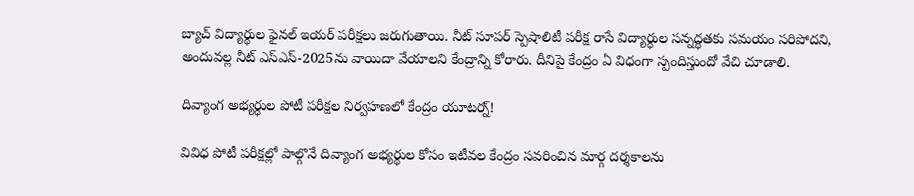బ్యాచ్‌ విద్యార్థుల ఫైనల్‌ ఇయర్‌ పరీక్షలు జరుగుతాయి. నీట్‌ సూపర్‌ స్పెషాలిటీ పరీక్ష రాసే విద్యార్ధుల సన్నద్ధతకు సమయం సరిపోదని, అందువల్ల నీట్‌ ఎస్‌ఎస్‌-2025ను వాయిదా వేయాలని కేంద్రాన్ని కోరారు. దీనిపై కేంద్రం ఏ విధంగా స్పందిస్తుందో వేచి చూడాలి.

దివ్యాంగ అభ్యర్ధుల పోటీ పరీక్షల నిర్వహణలో కేంద్రం యూటర్న్‌!

వివిధ పోటీ పరీక్షల్లో పాల్గొనే దివ్యాంగ అభ్యర్థుల కోసం ఇటీవల కేంద్రం సవరించిన మార్గ దర్శకాలను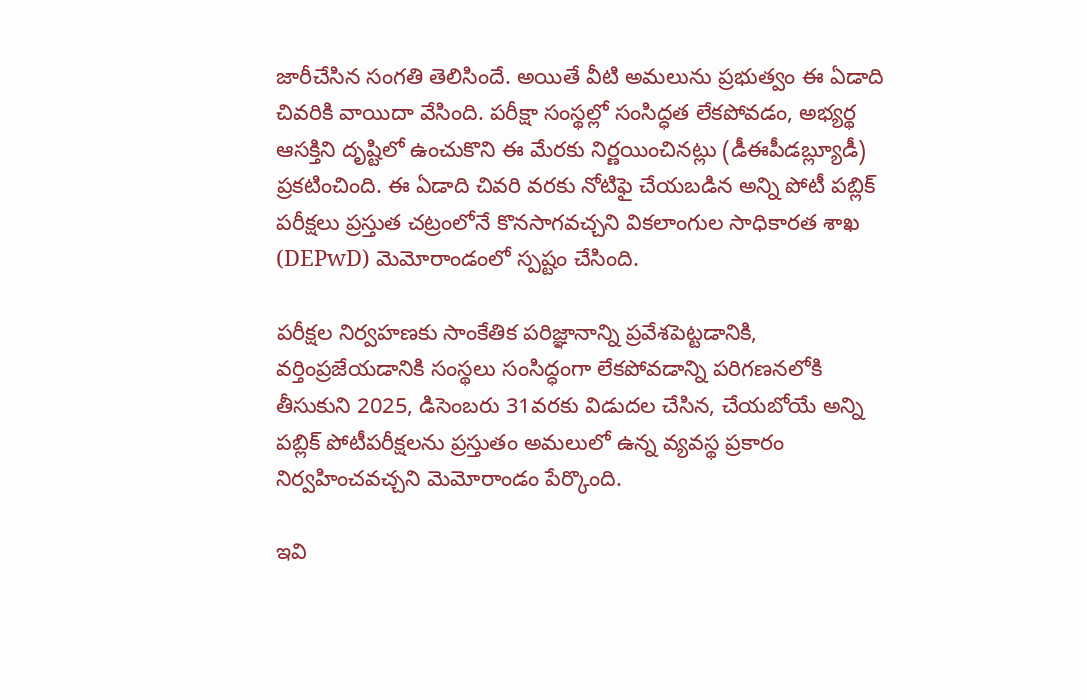జారీచేసిన సంగతి తెలిసిందే. అయితే వీటి అమలును ప్రభుత్వం ఈ ఏడాది చివరికి వాయిదా వేసింది. పరీక్షా సంస్థల్లో సంసిద్ధత లేకపోవడం, అభ్యర్థ ఆసక్తిని దృష్టిలో ఉంచుకొని ఈ మేరకు నిర్ణయించినట్లు (డీఈపీడబ్ల్యూడీ) ప్రకటించింది. ఈ ఏడాది చివరి వరకు నోటిఫై చేయబడిన అన్ని పోటీ పబ్లిక్ పరీక్షలు ప్రస్తుత చట్రంలోనే కొనసాగవచ్చని వికలాంగుల సాధికారత శాఖ (DEPwD) మెమోరాండంలో స్పష్టం చేసింది.

పరీక్షల నిర్వహణకు సాంకేతిక పరిజ్ఞానాన్ని ప్రవేశపెట్టడానికి, వర్తింప్రజేయడానికి సంస్థలు సంసిద్ధంగా లేకపోవడాన్ని పరిగణనలోకి తీసుకుని 2025, డిసెంబరు 31వరకు విడుదల చేసిన, చేయబోయే అన్ని పబ్లిక్ పోటీపరీక్షలను ప్రస్తుతం అమలులో ఉన్న వ్యవస్థ ప్రకారం నిర్వహించవచ్చని మెమోరాండం పేర్కొంది.

ఇవి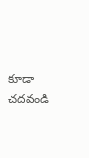కూడా చదవండి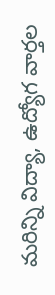మరిన్ని విద్యా, ఉద్యోగ వార్తల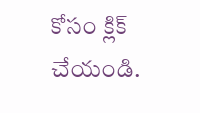కోసం క్లిక్‌ చేయండి.